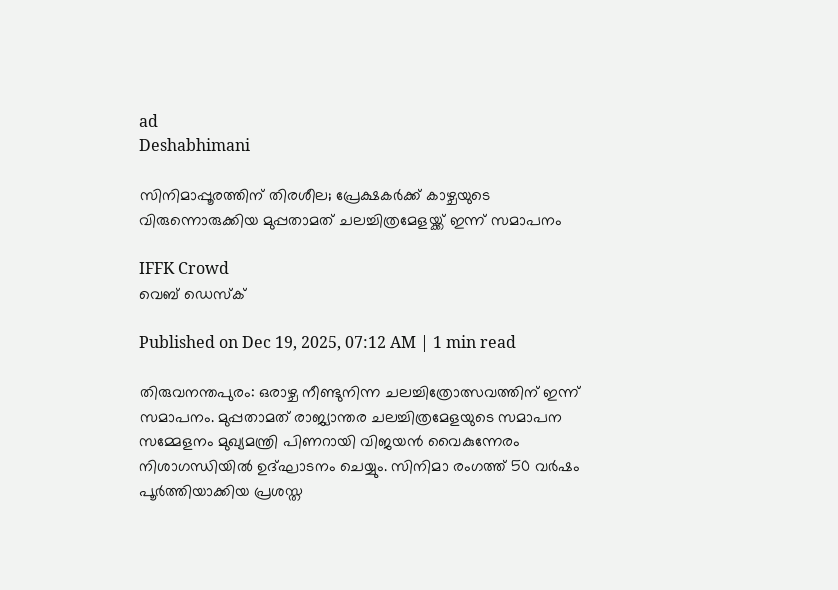ad
Deshabhimani

സിനിമാപ്പൂരത്തിന് തിരശീല; പ്രേക്ഷകർക്ക് കാഴ്ചയുടെ വിരുന്നൊരുക്കിയ മുപ്പതാമത് ചലച്ചിത്രമേളയ്ക്ക് ഇന്ന് സമാപനം

IFFK Crowd
വെബ് ഡെസ്ക്

Published on Dec 19, 2025, 07:12 AM | 1 min read

തിരുവനന്തപുരം: ഒരാഴ്ച നീണ്ടുനിന്ന ചലച്ചിത്രോത്സവത്തിന് ഇന്ന് സമാപനം. മുപ്പതാമത് രാജ്യാന്തര ചലച്ചിത്രമേളയുടെ സമാപന സമ്മേളനം മുഖ്യമന്ത്രി പിണറായി വിജയൻ വൈകുന്നേരം നിശാഗന്ധിയിൽ ഉദ്ഘാടനം ചെയ്യും. സിനിമാ രംഗത്ത് 50 വർഷം പൂർത്തിയാക്കിയ പ്രശസ്ത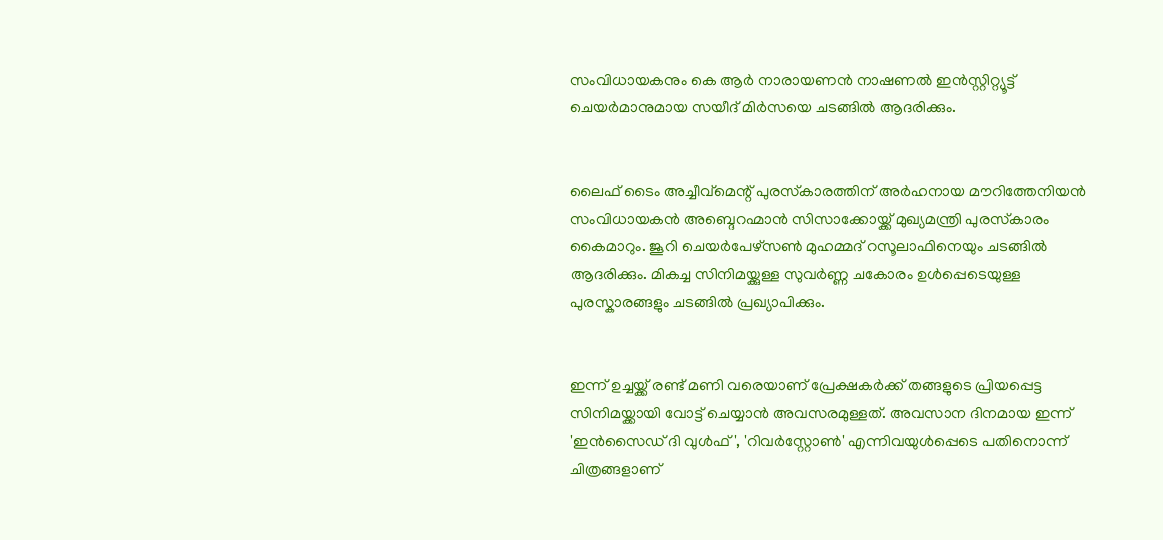സംവിധായകനും കെ ആർ നാരായണൻ നാഷണൽ ഇൻസ്റ്റിറ്റ്യൂട്ട് ചെയർമാനുമായ സയീദ് മിർസയെ ചടങ്ങിൽ ആദരിക്കും.


ലൈഫ് ടൈം അച്ചീവ്‌മെന്റ് പുരസ്‌കാരത്തിന് അർഹനായ മൗറിത്തേനിയൻ സംവിധായകൻ അബ്ദെറഹ്മാൻ സിസാക്കോയ്ക്ക് മുഖ്യമന്ത്രി പുരസ്‌കാരം കൈമാറും. ജൂറി ചെയർപേഴ്സൺ മുഹമ്മദ്‌ റസൂലാഫിനെയും ചടങ്ങിൽ ആദരിക്കും. മികച്ച സിനിമയ്ക്കുള്ള സുവർണ്ണ ചകോരം ഉൾപ്പെടെയുള്ള പുരസ്കാരങ്ങളും ചടങ്ങിൽ പ്രഖ്യാപിക്കും.


ഇന്ന് ഉച്ചയ്ക്ക് രണ്ട് മണി വരെയാണ് പ്രേക്ഷകർക്ക് തങ്ങളുടെ പ്രിയപ്പെട്ട സിനിമയ്ക്കായി വോട്ട് ചെയ്യാൻ അവസരമുള്ളത്. അവസാന ദിനമായ ഇന്ന് 'ഇൻസൈഡ് ദി വുൾഫ്', 'റിവർസ്റ്റോൺ' എന്നിവയുൾപ്പെടെ പതിനൊന്ന് ചിത്രങ്ങളാണ്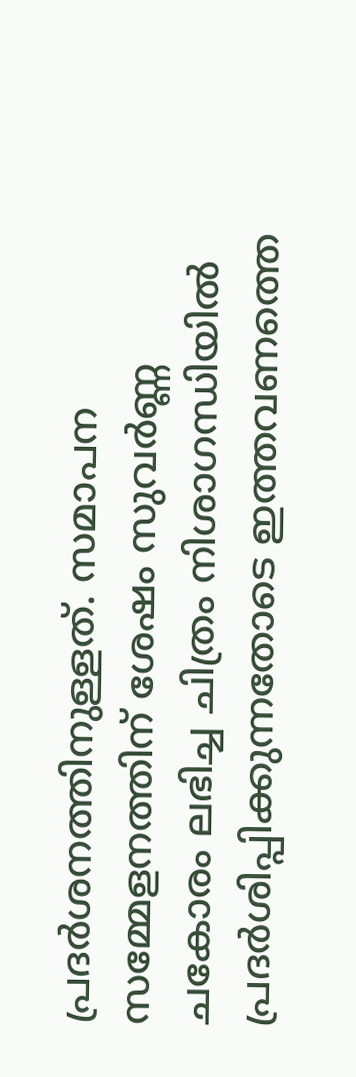പ്രദർശനത്തിനുള്ളത്. സമാപന സമ്മേളനത്തിന് ശേഷം സുവർണ്ണ ചകോരം ലഭിച്ച ചിത്രം നിശാഗന്ധിയിൽ പ്രദർശിപ്പിക്കുന്നതോടെ ഇത്തവണത്തെ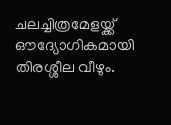ചലച്ചിത്രമേളയ്ക്ക് ഔദ്യോഗികമായി തിരശ്ശീല വീഴും.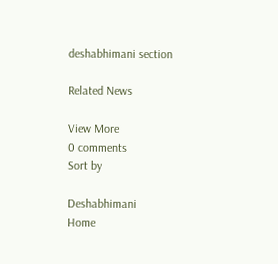deshabhimani section

Related News

View More
0 comments
Sort by

Deshabhimani
Home